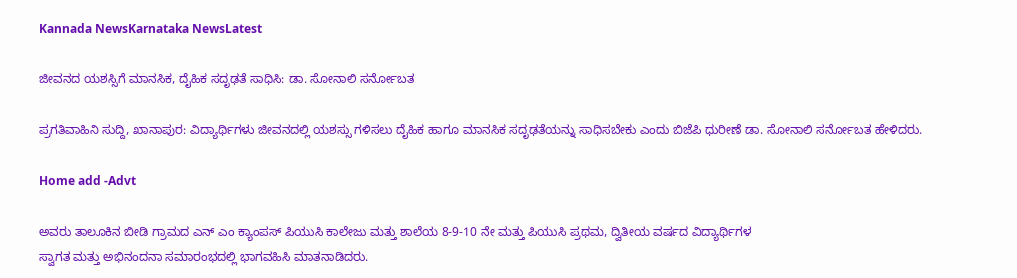Kannada NewsKarnataka NewsLatest

ಜೀವನದ ಯಶಸ್ಸಿಗೆ ಮಾನಸಿಕ, ದೈಹಿಕ ಸದೃಢತೆ ಸಾಧಿಸಿ: ಡಾ. ಸೋನಾಲಿ ಸರ್ನೋಬತ

ಪ್ರಗತಿವಾಹಿನಿ ಸುದ್ದಿ, ಖಾನಾಪುರ: ವಿದ್ಯಾರ್ಥಿಗಳು ಜೀವನದಲ್ಲಿ ಯಶಸ್ಸು ಗಳಿಸಲು ದೈಹಿಕ ಹಾಗೂ ಮಾನಸಿಕ ಸದೃಢತೆಯನ್ನು ಸಾಧಿಸಬೇಕು ಎಂದು ಬಿಜೆಪಿ ಧುರೀಣೆ ಡಾ. ಸೋನಾಲಿ ಸರ್ನೋಬತ ಹೇಳಿದರು.

Home add -Advt

ಅವರು ತಾಲೂಕಿನ ಬೀಡಿ ಗ್ರಾಮದ ಎನ್ ಎಂ ಕ್ಯಾಂಪಸ್ ಪಿಯುಸಿ ಕಾಲೇಜು ಮತ್ತು ಶಾಲೆಯ 8-9-10 ನೇ ಮತ್ತು ಪಿಯುಸಿ ಪ್ರಥಮ, ದ್ವಿತೀಯ ವರ್ಷದ ವಿದ್ಯಾರ್ಥಿಗಳ
ಸ್ವಾಗತ ಮತ್ತು ಅಭಿನಂದನಾ ಸಮಾರಂಭದಲ್ಲಿ ಭಾಗವಹಿಸಿ ಮಾತನಾಡಿದರು.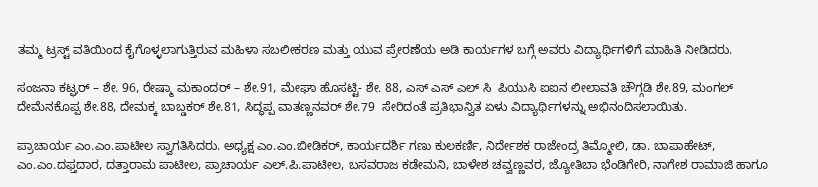ತಮ್ಮ ಟ್ರಸ್ಟ್ ವತಿಯಿಂದ ಕೈಗೊಳ್ಳಲಾಗುತ್ತಿರುವ ಮಹಿಳಾ ಸಬಲೀಕರಣ ಮತ್ತು ಯುವ ಪ್ರೇರಣೆಯ ಅಡಿ ಕಾರ್ಯಗಳ ಬಗ್ಗೆ ಅವರು ವಿದ್ಯಾರ್ಥಿಗಳಿಗೆ ಮಾಹಿತಿ ನೀಡಿದರು.

ಸಂಜನಾ ಕಟ್ಘರ್ – ಶೇ. 96, ರೇಷ್ಮಾ ಮಕಾಂದರ್ – ಶೇ.91, ಮೇಘಾ ಹೊಸಟ್ಟಿ- ಶೇ. 88, ಎಸ್ ಎಸ್ ಎಲ್ ಸಿ  ಪಿಯುಸಿ ಐಐನ ಲೀಲಾವತಿ ಚೌಗ್ಗಡಿ ಶೇ.89, ಮಂಗಲ್ ದೇಮೆನಕೊಪ್ಪ ಶೇ.88, ದೇಮಕ್ಕ ಬಾಬ್ಡಕರ್ ಶೇ.81, ಸಿದ್ಧಪ್ಪ ವಾತಣ್ಣನವರ್ ಶೇ.79  ಸೇರಿದಂತೆ ಪ್ರತಿಭಾನ್ವಿತ ಏಳು ವಿದ್ಯಾರ್ಥಿಗಳನ್ನು ಅಭಿನಂದಿಸಲಾಯಿತು.

ಪ್ರಾಚಾರ್ಯ ಎಂ.ಎಂ.ಪಾಟೀಲ ಸ್ವಾಗತಿಸಿದರು. ಅಧ್ಯಕ್ಷ ಎಂ.ಎಂ.ಬೀಡಿಕರ್, ಕಾರ್ಯದರ್ಶಿ ಗಣು ಕುಲಕರ್ಣಿ, ನಿರ್ದೇಶಕ ರಾಜೇಂದ್ರ ತಿಮ್ಮೋಲಿ, ಡಾ. ಬಾಪಾಹೇಟ್, ಎಂ.ಎಂ.ದಫ್ತದಾರ, ದತ್ತಾರಾಮ ಪಾಟೀಲ, ಪ್ರಾಚಾರ್ಯ ಎಲ್.ಪಿ.ಪಾಟೀಲ, ಬಸವರಾಜ ಕಡೇಮನಿ, ಬಾಳೇಶ ಚವ್ವಣ್ಣವರ, ಜ್ಯೋತಿಬಾ ಭೆಂಡಿಗೇರಿ, ನಾಗೇಶ ರಾಮಾಜಿ ಹಾಗೂ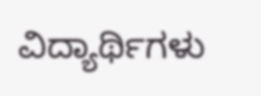ವಿದ್ಯಾರ್ಥಿಗಳು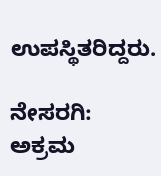ಉಪಸ್ಥಿತರಿದ್ದರು.

ನೇಸರಗಿ: ಅಕ್ರಮ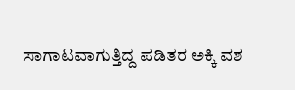ಸಾಗಾಟವಾಗುತ್ತಿದ್ದ ಪಡಿತರ ಅಕ್ಕಿ ವಶ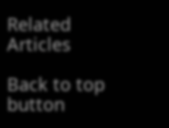Related Articles

Back to top button